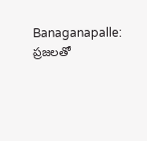Banaganapalle: ప్రజలతో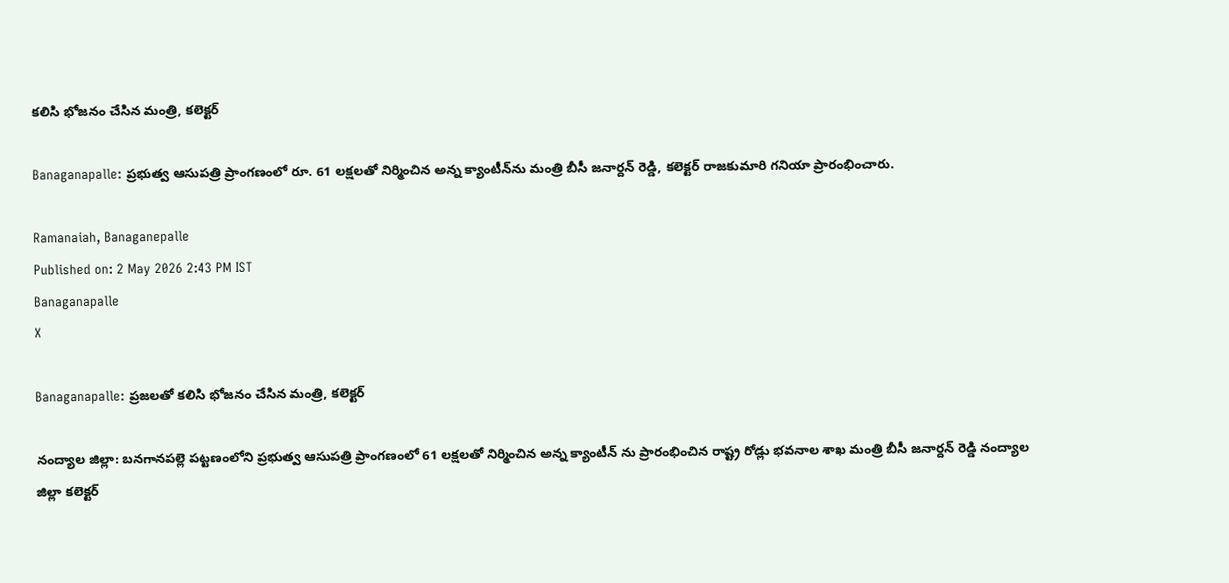కలిసి భోజనం చేసిన మంత్రి, కలెక్టర్

Banaganapalle: ప్రభుత్వ ఆసుపత్రి ప్రాంగణంలో రూ. 61 లక్షలతో నిర్మించిన అన్న క్యాంటీన్‌ను మంత్రి బీసీ జనార్దన్ రెడ్డి, కలెక్టర్ రాజకుమారి గనియా ప్రారంభించారు.

Ramanaiah, Banaganepalle
Published on: 2 May 2026 2:43 PM IST
Banaganapalle
X

Banaganapalle: ప్రజలతో కలిసి భోజనం చేసిన మంత్రి, కలెక్టర్

నంద్యాల జిల్లా: బనగానపల్లె పట్టణంలోని ప్రభుత్వ ఆసుపత్రి ప్రాంగణంలో 61 లక్షలతో నిర్మించిన అన్న క్యాంటీన్ ను ప్రారంభించిన రాష్ట్ర రోడ్లు భవనాల శాఖ మంత్రి బీసీ జనార్దన్ రెడ్డి నంద్యాల జిల్లా కలెక్టర్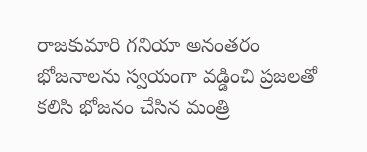రాజకుమారి గనియా అనంతరం భోజనాలను స్వయంగా వడ్డించి ప్రజలతో కలిసి భోజనం చేసిన మంత్రి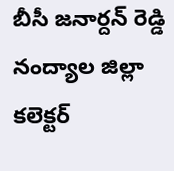బీసీ జనార్దన్ రెడ్డి నంద్యాల జిల్లా కలెక్టర్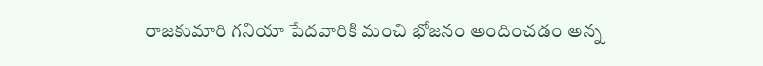రాజకుమారి గనియా పేదవారికి మంచి భోజనం అందించడం అన్న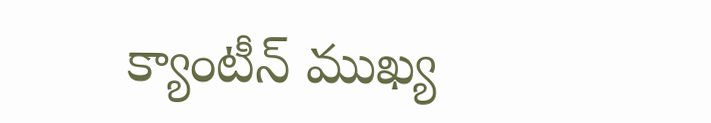క్యాంటీన్ ముఖ్య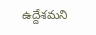ఉద్దేశమని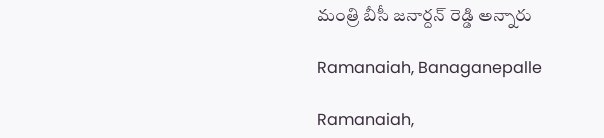మంత్రి బీసీ జనార్దన్ రెడ్డి అన్నారు

Ramanaiah, Banaganepalle

Ramanaiah,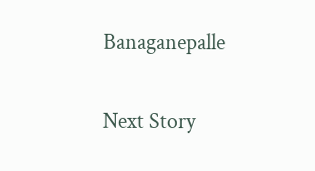Banaganepalle

Next Story